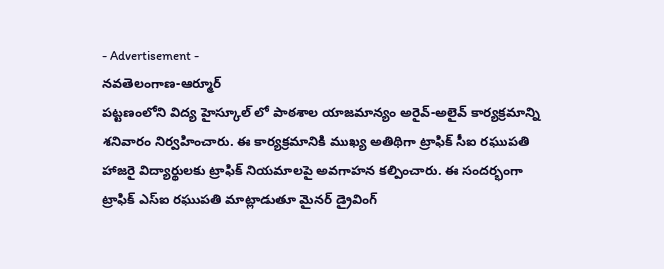- Advertisement -
నవతెలంగాణ-ఆర్మూర్
పట్టణంలోని విద్య హైస్కూల్ లో పాఠశాల యాజమాన్యం అరైవ్-అలైవ్ కార్యక్రమాన్ని శనివారం నిర్వహించారు. ఈ కార్యక్రమానికి ముఖ్య అతిథిగా ట్రాఫిక్ సీఐ రఘుపతి హాజరై విద్యార్థులకు ట్రాఫిక్ నియమాలపై అవగాహన కల్పించారు. ఈ సందర్భంగా ట్రాఫిక్ ఎస్ఐ రఘుపతి మాట్లాడుతూ మైనర్ డ్రైవింగ్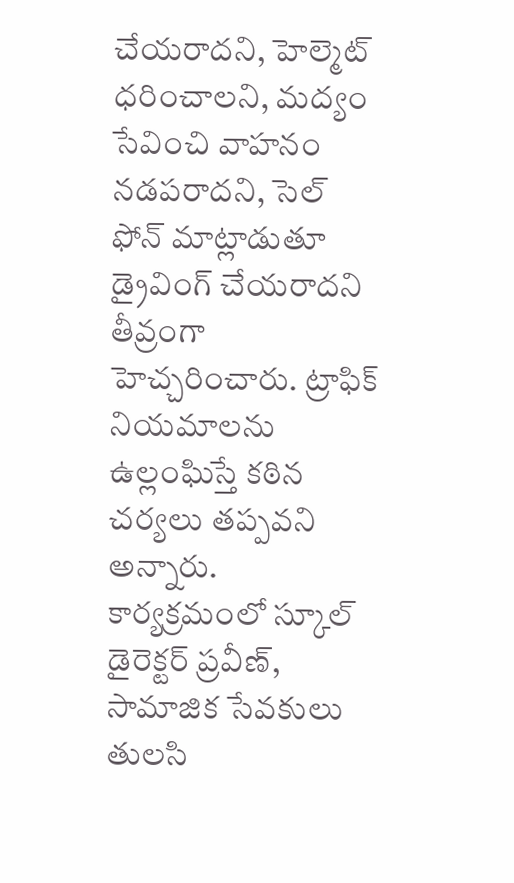చేయరాదని, హెల్మెట్ ధరించాలని, మద్యం సేవించి వాహనం నడపరాదని, సెల్ ఫోన్ మాట్లాడుతూ డ్రైవింగ్ చేయరాదని తీవ్రంగా హెచ్చరించారు. ట్రాఫిక్ నియమాలను ఉల్లంఘిస్తే కఠిన చర్యలు తప్పవని అన్నారు. కార్యక్రమంలో స్కూల్ డైరెక్టర్ ప్రవీణ్, సామాజిక సేవకులు తులసి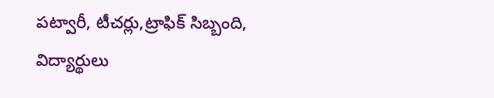పట్వారీ, టీచర్లు,ట్రాఫిక్ సిబ్బంది, విద్యార్థులు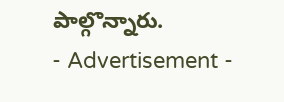పాల్గొన్నారు.
- Advertisement -